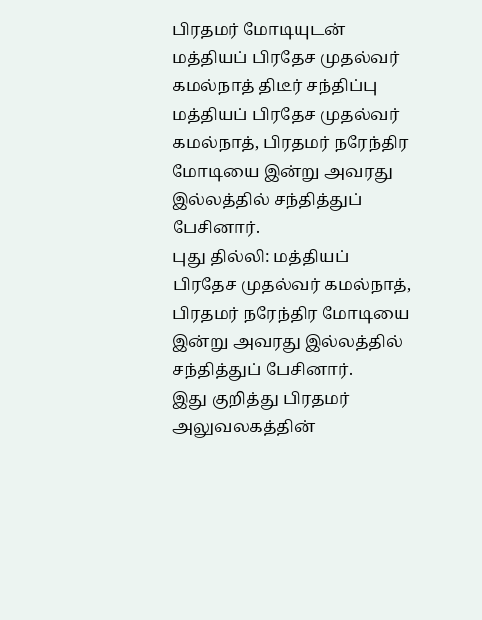பிரதமர் மோடியுடன் மத்தியப் பிரதேச முதல்வர் கமல்நாத் திடீர் சந்திப்பு
மத்தியப் பிரதேச முதல்வர் கமல்நாத், பிரதமர் நரேந்திர மோடியை இன்று அவரது இல்லத்தில் சந்தித்துப் பேசினார்.
புது தில்லி: மத்தியப் பிரதேச முதல்வர் கமல்நாத், பிரதமர் நரேந்திர மோடியை இன்று அவரது இல்லத்தில் சந்தித்துப் பேசினார்.
இது குறித்து பிரதமர் அலுவலகத்தின்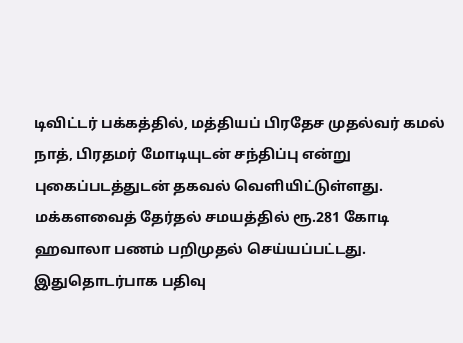டிவிட்டர் பக்கத்தில், மத்தியப் பிரதேச முதல்வர் கமல் நாத், பிரதமர் மோடியுடன் சந்திப்பு என்று புகைப்படத்துடன் தகவல் வெளியிட்டுள்ளது.
மக்களவைத் தேர்தல் சமயத்தில் ரூ.281 கோடி ஹவாலா பணம் பறிமுதல் செய்யப்பட்டது. இதுதொடர்பாக பதிவு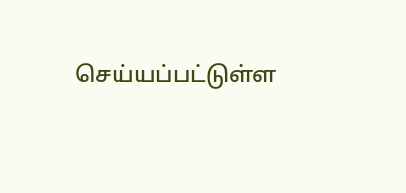செய்யப்பட்டுள்ள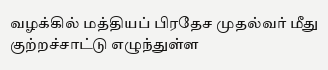வழக்கில் மத்தியப் பிரதேச முதல்வர் மீது குற்றச்சாட்டு எழுந்துள்ள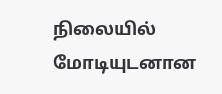நிலையில் மோடியுடனான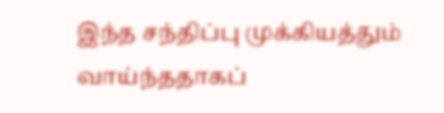இந்த சந்திப்பு முக்கியத்தும் வாய்ந்ததாகப்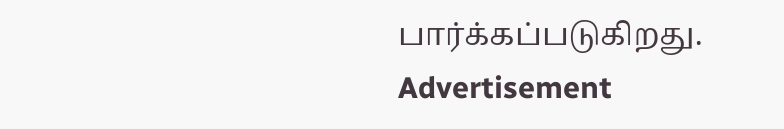பார்க்கப்படுகிறது.
Advertisement